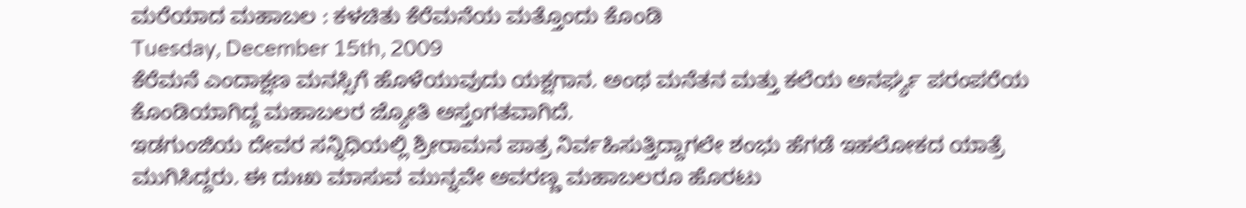ಮರೆಯಾದ ಮಹಾಬಲ : ಕಳಚಿತು ಕೆರೆಮನೆಯ ಮತ್ತೊಂದು ಕೊಂಡಿ
Tuesday, December 15th, 2009
ಕೆರೆಮನೆ ಎಂದಾಕ್ಷಣ ಮನಸ್ಸಿಗೆ ಹೊಳೆಯುವುದು ಯಕ್ಷಗಾನ. ಅಂಥ ಮನೆತನ ಮತ್ತು ಕಲೆಯ ಅನರ್ಘ್ಯ ಪರಂಪರೆಯ ಕೊಂಡಿಯಾಗಿದ್ದ ಮಹಾಬಲರ ಜ್ಯೋತಿ ಅಸ್ತಂಗತವಾಗಿದೆ.
ಇಡಗುಂಜಿಯ ದೇವರ ಸನ್ನಿಧಿಯಲ್ಲಿ ಶ್ರೀರಾಮನ ಪಾತ್ರ ನಿರ್ವಹಿಸುತ್ತಿದ್ದಾಗಲೇ ಶಂಭು ಹೆಗಡೆ ಇಹಲೋಕದ ಯಾತ್ರೆ ಮುಗಿಸಿದ್ದರು. ಈ ದುಃಖ ಮಾಸುವ ಮುನ್ನವೇ ಅವರಣ್ಣ ಮಹಾಬಲರೂ ಹೊರಟು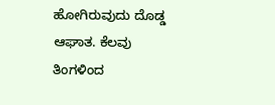ಹೋಗಿರುವುದು ದೊಡ್ಡ ಆಘಾತ. ಕೆಲವು ತಿಂಗಳಿಂದ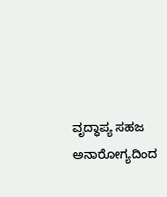ವೃದ್ಧಾಪ್ಯ ಸಹಜ ಅನಾರೋಗ್ಯದಿಂದ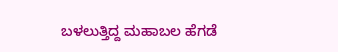ಬಳಲುತ್ತಿದ್ದ ಮಹಾಬಲ ಹೆಗಡೆ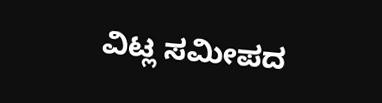ವಿಟ್ಲ ಸಮೀಪದ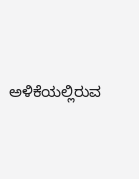ಅಳಿಕೆಯಲ್ಲಿರುವ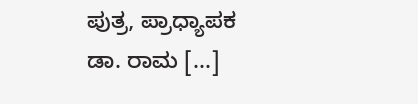ಪುತ್ರ, ಪ್ರಾಧ್ಯಾಪಕ ಡಾ. ರಾಮ [...]